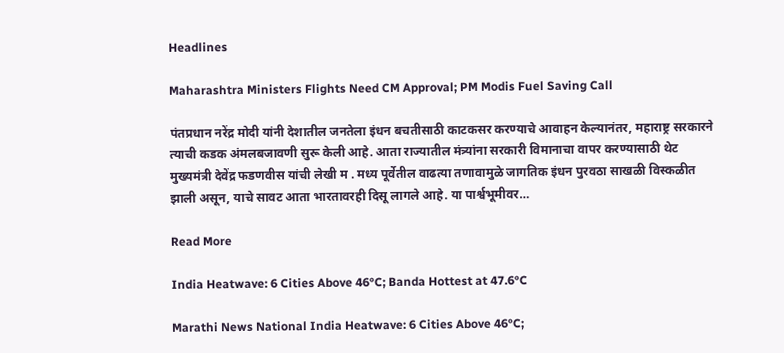Headlines

Maharashtra Ministers Flights Need CM Approval; PM Modis Fuel Saving Call

पंतप्रधान नरेंद्र मोदी यांनी देशातील जनतेला इंधन बचतीसाठी काटकसर करण्याचे आवाहन केल्यानंतर, महाराष्ट्र सरकारने त्याची कडक अंमलबजावणी सुरू केली आहे. आता राज्यातील मंत्र्यांना सरकारी विमानाचा वापर करण्यासाठी थेट मुख्यमंत्री देवेंद्र फडणवीस यांची लेखी म . मध्य पूर्वेतील वाढत्या तणावामुळे जागतिक इंधन पुरवठा साखळी विस्कळीत झाली असून, याचे सावट आता भारतावरही दिसू लागले आहे. या पार्श्वभूमीवर…

Read More

India Heatwave: 6 Cities Above 46°C; Banda Hottest at 47.6°C

Marathi News National India Heatwave: 6 Cities Above 46°C;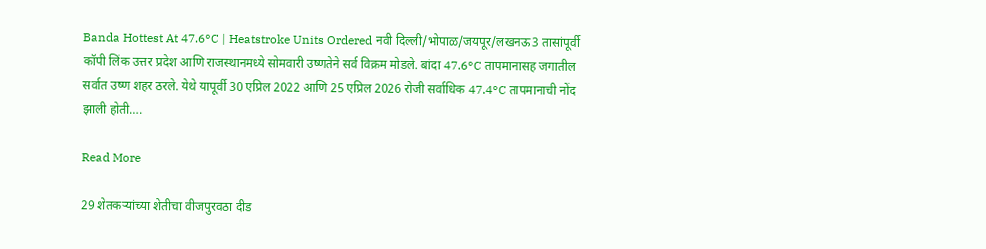Banda Hottest At 47.6°C | Heatstroke Units Ordered नवी दिल्ली/भोपाळ/जयपूर/लखनऊ3 तासांपूर्वी कॉपी लिंक उत्तर प्रदेश आणि राजस्थानमध्ये सोमवारी उष्णतेने सर्व विक्रम मोडले. बांदा 47.6°C तापमानासह जगातील सर्वात उष्ण शहर ठरले. येथे यापूर्वी 30 एप्रिल 2022 आणि 25 एप्रिल 2026 रोजी सर्वाधिक 47.4°C तापमानाची नोंद झाली होती….

Read More

29 शेतकऱ्यांच्या शेतीचा वीजपुरवठा दीड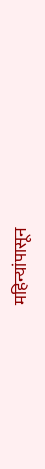महिन्यांपासून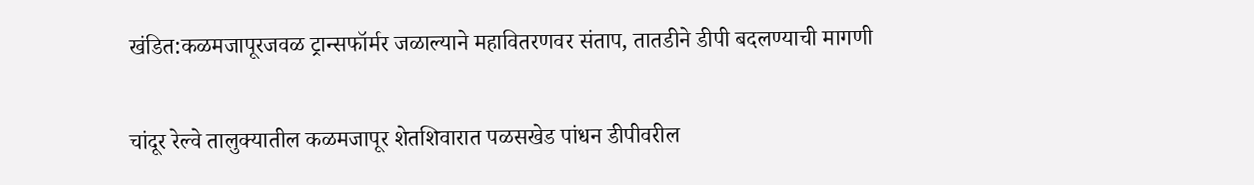खंडित:कळमजापूरजवळ ट्रान्सफॉर्मर जळाल्याने महावितरणवर संताप, तातडीने डीपी बदलण्याची मागणी

चांदूर रेल्वे तालुक्यातील कळमजापूर शेतशिवारात पळसखेड पांधन डीपीवरील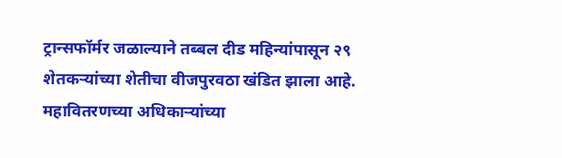ट्रान्सफॉर्मर जळाल्याने तब्बल दीड महिन्यांपासून २९ शेतकऱ्यांच्या शेतीचा वीजपुरवठा खंडित झाला आहे. महावितरणच्या अधिकाऱ्यांच्या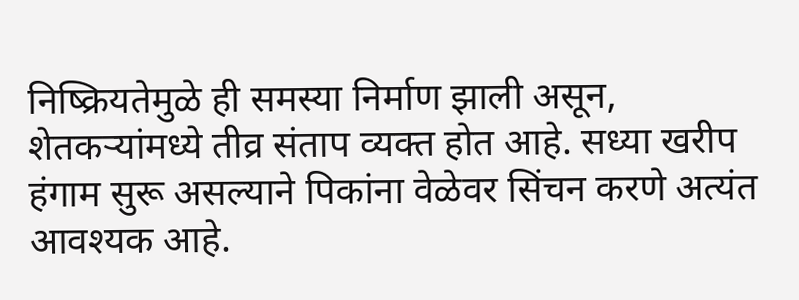निष्क्रियतेमुळे ही समस्या निर्माण झाली असून, शेतकऱ्यांमध्ये तीव्र संताप व्यक्त होत आहे. सध्या खरीप हंगाम सुरू असल्याने पिकांना वेळेवर सिंचन करणे अत्यंत आवश्यक आहे.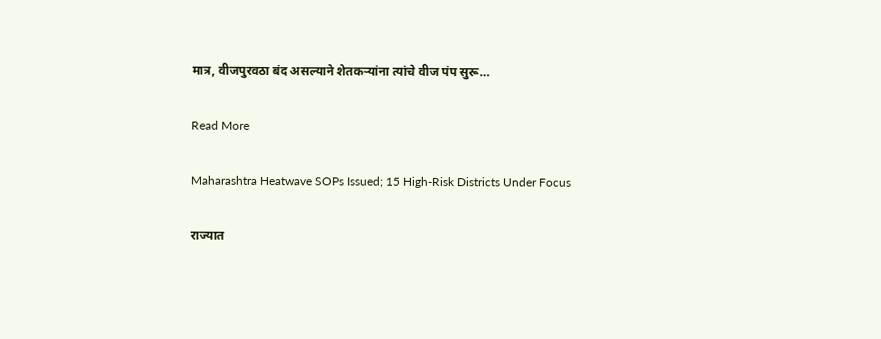मात्र, वीजपुरवठा बंद असल्याने शेतकऱ्यांना त्यांचे वीज पंप सुरू…

Read More

Maharashtra Heatwave SOPs Issued; 15 High-Risk Districts Under Focus

राज्यात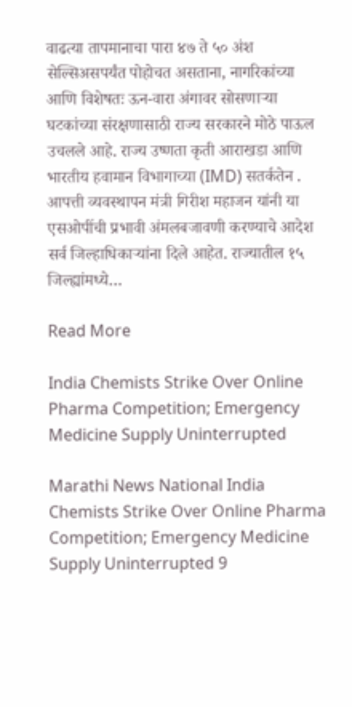वाढत्या तापमानाचा पारा ४७ ते ५० अंश सेल्सिअसपर्यंत पोहोचत असताना, नागरिकांच्या आणि विशेषतः ऊन-वारा अंगावर सोसणाऱ्या घटकांच्या संरक्षणासाठी राज्य सरकारने मोठे पाऊल उचलले आहे. राज्य उष्णता कृती आराखडा आणि भारतीय हवामान विभागाच्या (IMD) सतर्कतेन . आपत्ती व्यवस्थापन मंत्री गिरीश महाजन यांनी या एसओपींची प्रभावी अंमलबजावणी करण्याचे आदेश सर्व जिल्हाधिकाऱ्यांना दिले आहेत. राज्यातील १५ जिल्ह्यांमध्ये…

Read More

India Chemists Strike Over Online Pharma Competition; Emergency Medicine Supply Uninterrupted

Marathi News National India Chemists Strike Over Online Pharma Competition; Emergency Medicine Supply Uninterrupted 9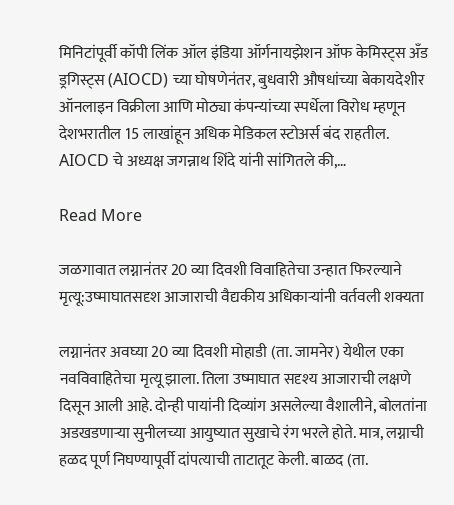मिनिटांपूर्वी कॉपी लिंक ऑल इंडिया ऑर्गनायझेशन ऑफ केमिस्ट्स अँड ड्रगिस्ट्स (AIOCD) च्या घोषणेनंतर, बुधवारी औषधांच्या बेकायदेशीर ऑनलाइन विक्रीला आणि मोठ्या कंपन्यांच्या स्पर्धेला विरोध म्हणून देशभरातील 15 लाखांहून अधिक मेडिकल स्टोअर्स बंद राहतील. AIOCD चे अध्यक्ष जगन्नाथ शिंदे यांनी सांगितले की,…

Read More

जळगावात लग्नानंतर 20 व्या दिवशी विवाहितेचा उन्हात फिरल्याने मृत्यू:उष्माघातसदृश आजाराची वैद्यकीय अधिकाऱ्यांनी वर्तवली शक्यता

लग्नानंतर अवघ्या 20 व्या दिवशी मोहाडी (ता. जामनेर) येथील एका नवविवाहितेचा मृत्यू झाला. तिला उष्माघात सदृश्य आजाराची लक्षणे दिसून आली आहे. दोन्ही पायांनी दिव्यांग असलेल्या वैशालीने, बोलतांना अडखडणाऱ्या सुनीलच्या आयुष्यात सुखाचे रंग भरले होते. मात्र, लग्नाची हळद पूर्ण निघण्यापूर्वी दांपत्याची ताटातूट केली. बाळद (ता.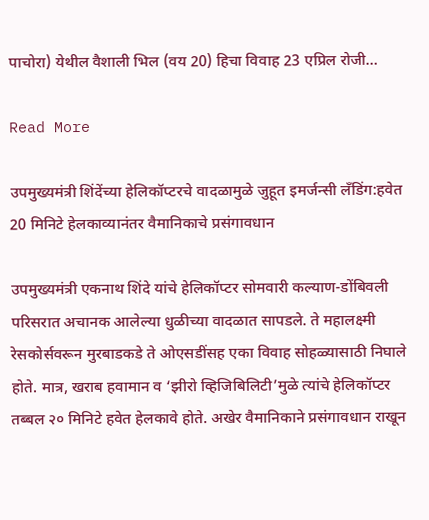पाचोरा) येथील वैशाली भिल (वय 20) हिचा विवाह 23 एप्रिल रोजी…

Read More

उपमुख्यमंत्री शिंदेंच्या हेलिकॉप्टरचे वादळामुळे जुहूत इमर्जन्सी लँडिंग:हवेत 20 मिनिटे हेलकाव्यानंतर वैमानिकाचे प्रसंगावधान

उपमुख्यमंत्री एकनाथ शिंदे यांचे हेलिकॉप्टर सोमवारी कल्याण-डोंबिवली परिसरात अचानक आलेल्या धुळीच्या वादळात सापडले. ते महालक्ष्मी रेसकोर्सवरून मुरबाडकडे ते ओएसडींसह एका विवाह सोहळ्यासाठी निघाले होते. मात्र, खराब हवामान व ‘झीरो व्हिजिबिलिटी’मुळे त्यांचे हेलिकॉप्टर तब्बल २० मिनिटे हवेत हेलकावे होते. अखेर वैमानिकाने प्रसंगावधान राखून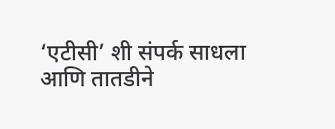‘एटीसी’ शी संपर्क साधला आणि तातडीने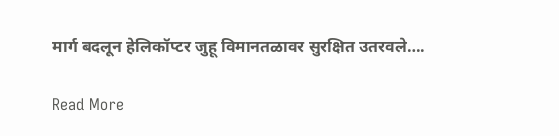मार्ग बदलून हेलिकॉप्टर जुहू विमानतळावर सुरक्षित उतरवले….

Read More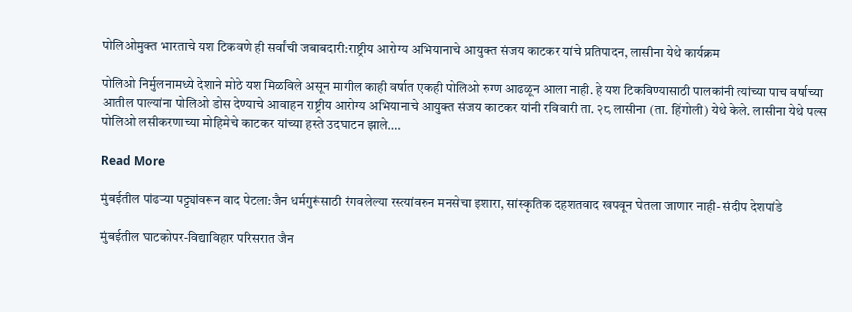पोलिओमुक्त भारताचे यश टिकवणे ही सर्वांची जबाबदारी:राष्ट्रीय आरोग्य अभियानाचे आयुक्त संजय काटकर यांचे प्रतिपादन, लासीना येथे कार्यक्रम

पोलिओ निर्मुलनामध्ये देशाने मोठे यश मिळविले असून मागील काही वर्षात एकही पोलिओ रुग्ण आढळून आला नाही. हे यश टिकविण्यासाठी पालकांनी त्यांच्या पाच वर्षाच्या आतील पाल्यांना पोलिओ डोस देण्याचे आवाहन राष्ट्रीय आरोग्य अभियानाचे आयुक्त संजय काटकर यांनी रविवारी ता. २८ लासीना (ता. हिंगोली) येथे केले. लासीना येथे पल्स पोलिओ लसीकरणाच्या मोहिमेचे काटकर यांच्या हस्ते उदघाटन झाले….

Read More

मुंबईतील पांढऱ्या पट्ट्यांवरून वाद पेटला:जैन धर्मगुरूंसाठी रंगवलेल्या रस्त्यांवरुन मनसेचा इशारा, सांस्कृतिक दहशतवाद खपवून घेतला जाणार नाही- संदीप देशपांडे

मुंबईतील घाटकोपर-विद्याविहार परिसरात जैन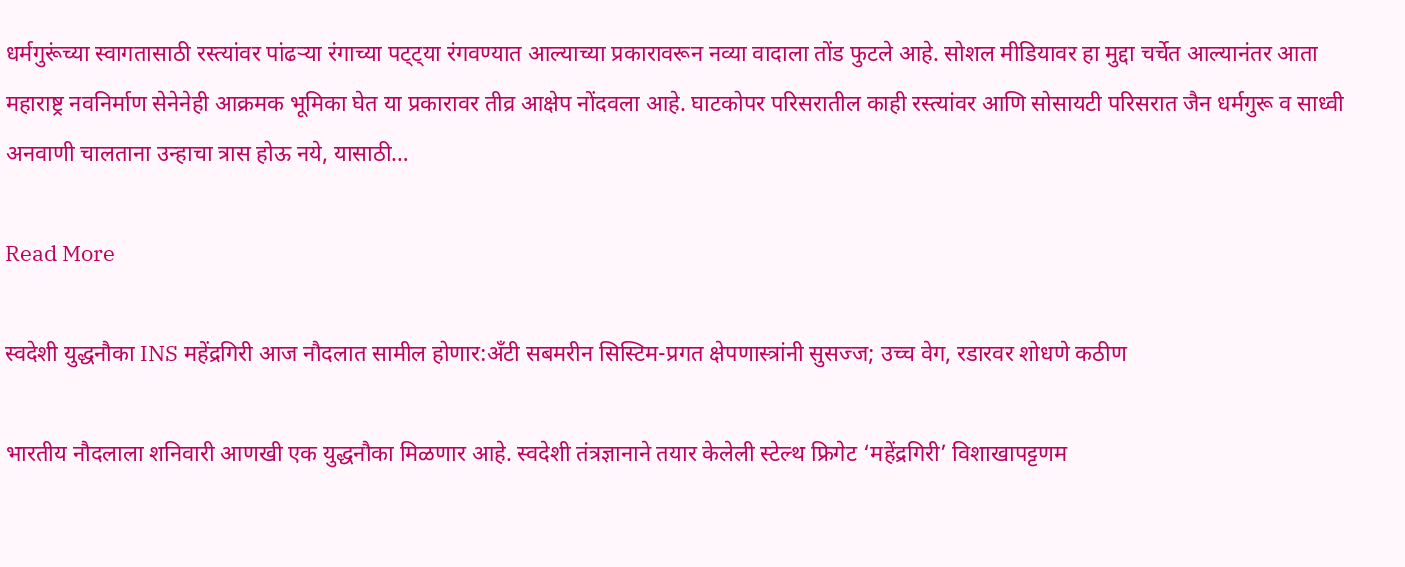धर्मगुरूंच्या स्वागतासाठी रस्त्यांवर पांढऱ्या रंगाच्या पट्ट्या रंगवण्यात आल्याच्या प्रकारावरून नव्या वादाला तोंड फुटले आहे. सोशल मीडियावर हा मुद्दा चर्चेत आल्यानंतर आता महाराष्ट्र नवनिर्माण सेनेनेही आक्रमक भूमिका घेत या प्रकारावर तीव्र आक्षेप नोंदवला आहे. घाटकोपर परिसरातील काही रस्त्यांवर आणि सोसायटी परिसरात जैन धर्मगुरू व साध्वी अनवाणी चालताना उन्हाचा त्रास होऊ नये, यासाठी…

Read More

स्वदेशी युद्धनौका INS महेंद्रगिरी आज नौदलात सामील होणार:अँटी सबमरीन सिस्टिम-प्रगत क्षेपणास्त्रांनी सुसज्ज; उच्च वेग, रडारवर शोधणे कठीण

भारतीय नौदलाला शनिवारी आणखी एक युद्धनौका मिळणार आहे. स्वदेशी तंत्रज्ञानाने तयार केलेली स्टेल्थ फ्रिगेट ‘महेंद्रगिरी’ विशाखापट्टणम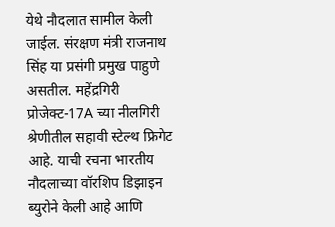येथे नौदलात सामील केली जाईल. संरक्षण मंत्री राजनाथ सिंह या प्रसंगी प्रमुख पाहुणे असतील. महेंद्रगिरी प्रोजेक्ट-17A च्या नीलगिरी श्रेणीतील सहावी स्टेल्थ फ्रिगेट आहे. याची रचना भारतीय नौदलाच्या वॉरशिप डिझाइन ब्युरोने केली आहे आणि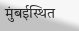मुंबईस्थित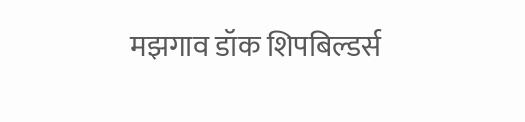मझगाव डॉक शिपबिल्डर्स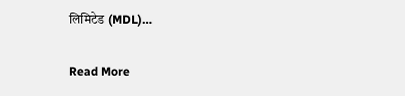लिमिटेड (MDL)…

Read More